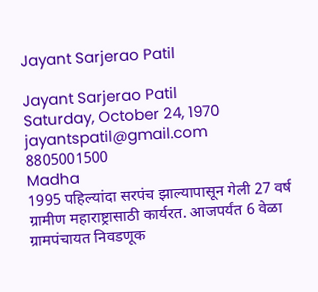Jayant Sarjerao Patil

Jayant Sarjerao Patil
Saturday, October 24, 1970
jayantspatil@gmail.com
8805001500
Madha
1995 पहिल्यांदा सरपंच झाल्यापासून गेली 27 वर्ष ग्रामीण महाराष्ट्रासाठी कार्यरत. आजपर्यंत 6 वेळा ग्रामपंचायत निवडणूक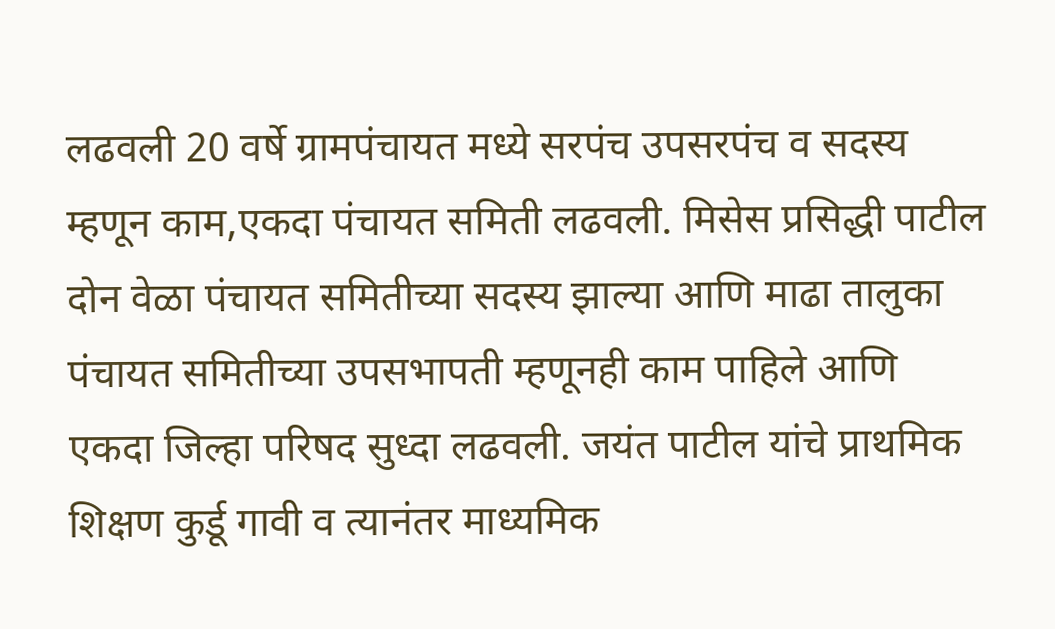लढवली 20 वर्षे ग्रामपंचायत मध्ये सरपंच उपसरपंच व सदस्य म्हणून काम,एकदा पंचायत समिती लढवली. मिसेस प्रसिद्धी पाटील दोन वेळा पंचायत समितीच्या सदस्य झाल्या आणि माढा तालुका पंचायत समितीच्या उपसभापती म्हणूनही काम पाहिले आणि एकदा जिल्हा परिषद सुध्दा लढवली. जयंत पाटील यांचे प्राथमिक शिक्षण कुर्डू गावी व त्यानंतर माध्यमिक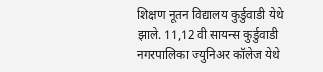शिक्षण नूतन विद्यालय कुर्डुवाडी येथे झाले. 11,12 वी सायन्स कुर्डुवाडी नगरपालिका ज्युनिअर कॉलेज येथे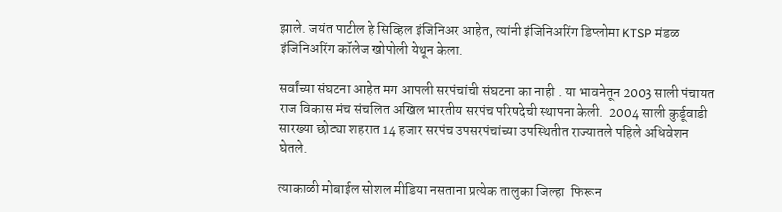झाले. जयंत पाटील हे सिव्हिल इंजिनिअर आहेत, त्यांनी इंजिनिअरिंग डिप्लोमा KTSP मंडळ इंजिनिअरिंग कॉलेज खोपोली येथून केला.

सर्वांच्या संघटना आहेत मग आपली सरपंचांची संघटना का नाही . या भावनेतून 2003 साली पंचायत राज विकास मंच संचलित अखिल भारतीय सरपंच परिषदेची स्थापना केली.  2004 साली कुर्डूवाडी सारख्या छोट्या शहरात 14 हजार सरपंच उपसरपंचांच्या उपस्थितीत राज्यातले पहिले अधिवेशन घेतले.

त्याकाळी मोबाईल सोशल मीडिया नसताना प्रत्येक तालुका जिल्हा  फिरून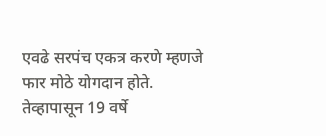एवढे सरपंच एकत्र करणे म्हणजे फार मोठे योगदान होते. तेव्हापासून 19 वर्षे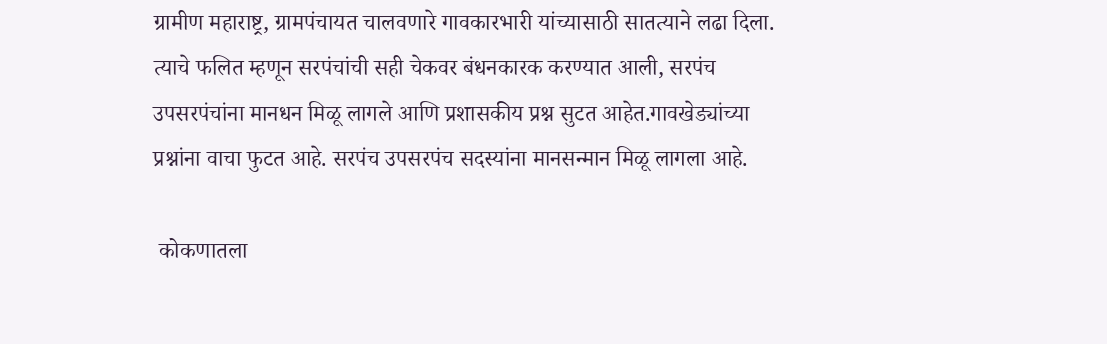ग्रामीण महाराष्ट्र, ग्रामपंचायत चालवणारे गावकारभारी यांच्यासाठी सातत्याने लढा दिला. त्याचे फलित म्हणून सरपंचांची सही चेकवर बंधनकारक करण्यात आली, सरपंच उपसरपंचांना मानधन मिळू लागले आणि प्रशासकीय प्रश्न सुटत आहेत.गावखेड्यांच्या प्रश्नांना वाचा फुटत आहे. सरपंच उपसरपंच सदस्यांना मानसन्मान मिळू लागला आहे.

 कोकणातला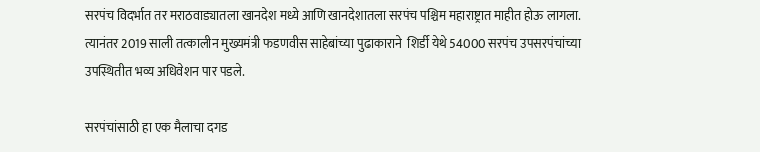सरपंच विदर्भात तर मराठवाड्यातला खानदेश मध्ये आणि खानदेशातला सरपंच पश्चिम महाराष्ट्रात माहीत होऊ लागला. त्यानंतर 2019 साली तत्कालीन मुख्यमंत्री फडणवीस साहेबांच्या पुढाकाराने  शिर्डी येथे 54000 सरपंच उपसरपंचांच्या  उपस्थितीत भव्य अधिवेशन पार पडले.

सरपंचांसाठी हा एक मैलाचा दगड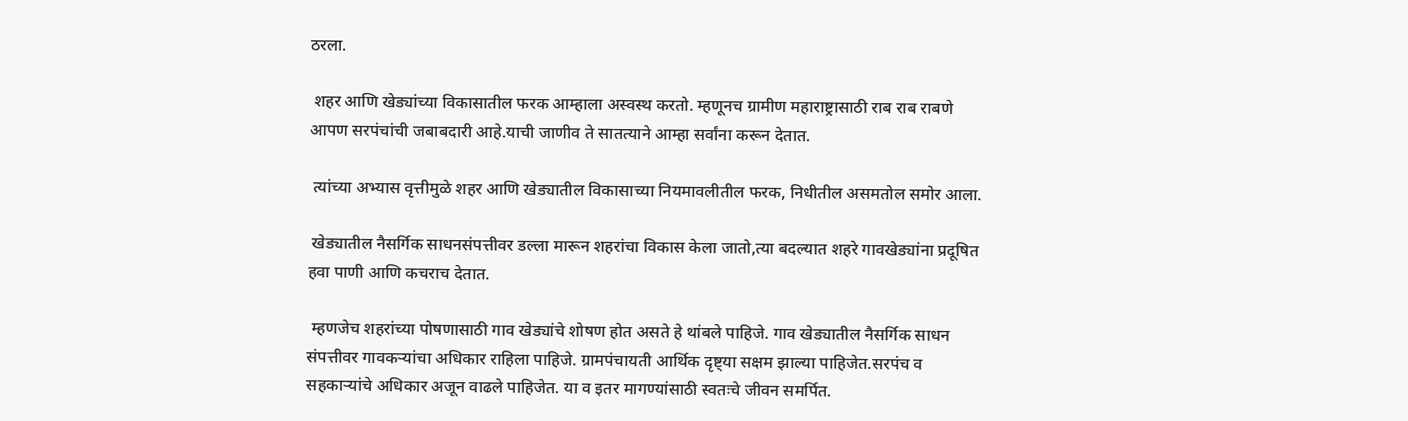ठरला.

 शहर आणि खेड्यांच्या विकासातील फरक आम्हाला अस्वस्थ करतो. म्हणूनच ग्रामीण महाराष्ट्रासाठी राब राब राबणे आपण सरपंचांची जबाबदारी आहे.याची जाणीव ते सातत्याने आम्हा सर्वांना करून देतात.

 त्यांच्या अभ्यास वृत्तीमुळे शहर आणि खेड्यातील विकासाच्या नियमावलीतील फरक, निधीतील असमतोल समोर आला.

 खेड्यातील नैसर्गिक साधनसंपत्तीवर डल्ला मारून शहरांचा विकास केला जातो,त्या बदल्यात शहरे गावखेड्यांना प्रदूषित हवा पाणी आणि कचराच देतात.

 म्हणजेच शहरांच्या पोषणासाठी गाव खेड्यांचे शोषण होत असते हे थांबले पाहिजे. गाव खेड्यातील नैसर्गिक साधन संपत्तीवर गावकऱ्यांचा अधिकार राहिला पाहिजे. ग्रामपंचायती आर्थिक दृष्ट्या सक्षम झाल्या पाहिजेत.सरपंच व सहकाऱ्यांचे अधिकार अजून वाढले पाहिजेत. या व इतर मागण्यांसाठी स्वतःचे जीवन समर्पित.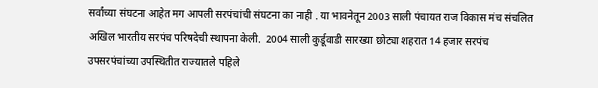सर्वांच्या संघटना आहेत मग आपली सरपंचांची संघटना का नाही . या भावनेतून 2003 साली पंचायत राज विकास मंच संचलित अखिल भारतीय सरपंच परिषदेची स्थापना केली.  2004 साली कुर्डूवाडी सारख्या छोट्या शहरात 14 हजार सरपंच उपसरपंचांच्या उपस्थितीत राज्यातले पहिले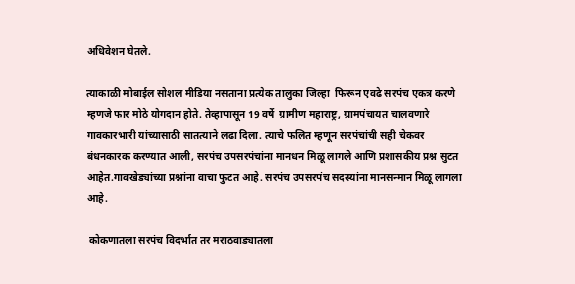अधिवेशन घेतले.

त्याकाळी मोबाईल सोशल मीडिया नसताना प्रत्येक तालुका जिल्हा  फिरून एवढे सरपंच एकत्र करणे म्हणजे फार मोठे योगदान होते. तेव्हापासून 19 वर्षे  ग्रामीण महाराष्ट्र, ग्रामपंचायत चालवणारे गावकारभारी यांच्यासाठी सातत्याने लढा दिला. त्याचे फलित म्हणून सरपंचांची सही चेकवर बंधनकारक करण्यात आली, सरपंच उपसरपंचांना मानधन मिळू लागले आणि प्रशासकीय प्रश्न सुटत आहेत.गावखेड्यांच्या प्रश्नांना वाचा फुटत आहे. सरपंच उपसरपंच सदस्यांना मानसन्मान मिळू लागला आहे.

 कोकणातला सरपंच विदर्भात तर मराठवाड्यातला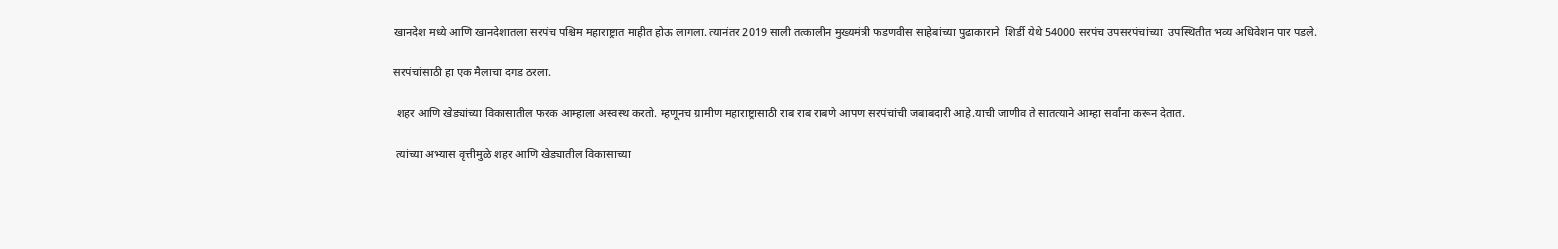खानदेश मध्ये आणि खानदेशातला सरपंच पश्चिम महाराष्ट्रात माहीत होऊ लागला. त्यानंतर 2019 साली तत्कालीन मुख्यमंत्री फडणवीस साहेबांच्या पुढाकाराने  शिर्डी येथे 54000 सरपंच उपसरपंचांच्या  उपस्थितीत भव्य अधिवेशन पार पडले.

सरपंचांसाठी हा एक मैलाचा दगड ठरला.

 शहर आणि खेड्यांच्या विकासातील फरक आम्हाला अस्वस्थ करतो. म्हणूनच ग्रामीण महाराष्ट्रासाठी राब राब राबणे आपण सरपंचांची जबाबदारी आहे.याची जाणीव ते सातत्याने आम्हा सर्वांना करून देतात.

 त्यांच्या अभ्यास वृत्तीमुळे शहर आणि खेड्यातील विकासाच्या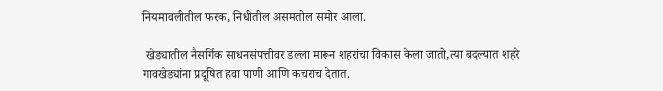नियमावलीतील फरक, निधीतील असमतोल समोर आला.

 खेड्यातील नैसर्गिक साधनसंपत्तीवर डल्ला मारून शहरांचा विकास केला जातो,त्या बदल्यात शहरे गावखेड्यांना प्रदूषित हवा पाणी आणि कचराच देतात.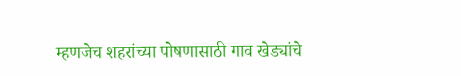म्हणजेच शहरांच्या पोषणासाठी गाव खेड्यांचे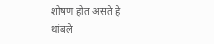शोषण होत असते हे थांबले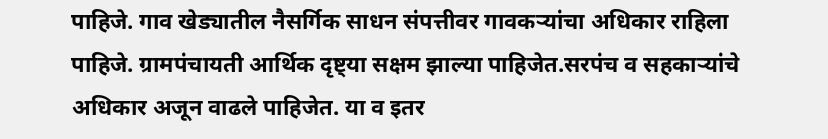पाहिजे. गाव खेड्यातील नैसर्गिक साधन संपत्तीवर गावकऱ्यांचा अधिकार राहिला पाहिजे. ग्रामपंचायती आर्थिक दृष्ट्या सक्षम झाल्या पाहिजेत.सरपंच व सहकाऱ्यांचे अधिकार अजून वाढले पाहिजेत. या व इतर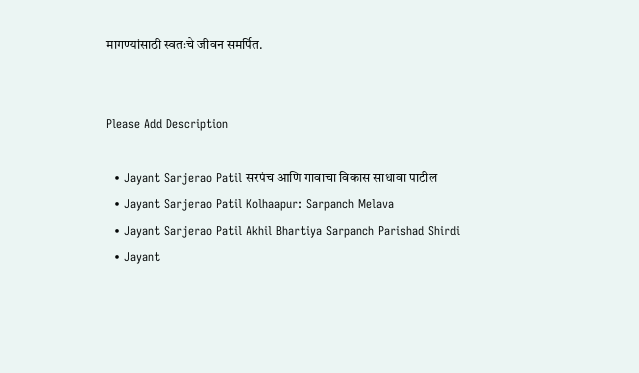मागण्यांसाठी स्वतःचे जीवन समर्पित.


Please Add Description

  • Jayant Sarjerao Patil सरपंच आणि गावाचा विकास साधावा पाटील
  • Jayant Sarjerao Patil Kolhaapur: Sarpanch Melava
  • Jayant Sarjerao Patil Akhil Bhartiya Sarpanch Parishad Shirdi
  • Jayant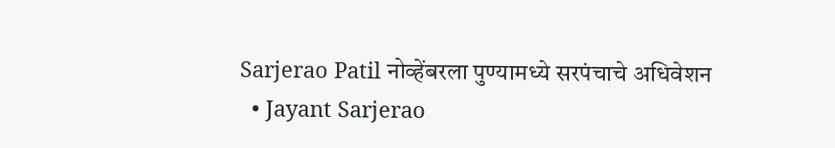Sarjerao Patil नोव्हेंबरला पुण्यामध्ये सरपंचाचे अधिवेशन
  • Jayant Sarjerao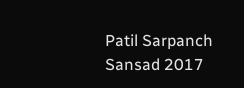Patil Sarpanch Sansad 2017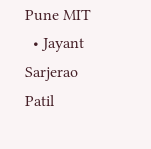Pune MIT
  • Jayant Sarjerao Patil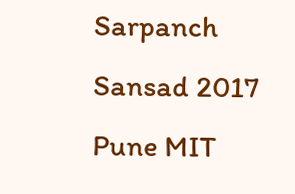Sarpanch Sansad 2017 Pune MIT